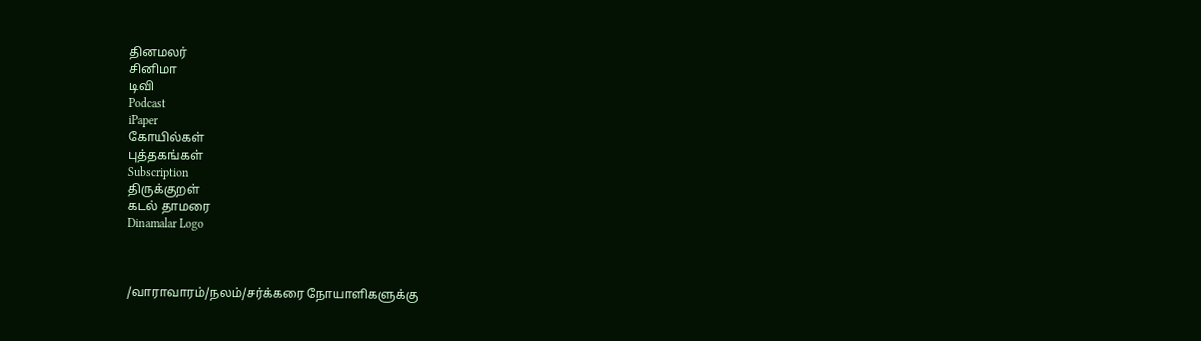தினமலர்
சினிமா
டிவி
Podcast
iPaper
கோயில்கள்
புத்தகங்கள்
Subscription
திருக்குறள்
கடல் தாமரை
Dinamalar Logo



/வாராவாரம்/நலம்/சர்க்கரை நோயாளிகளுக்கு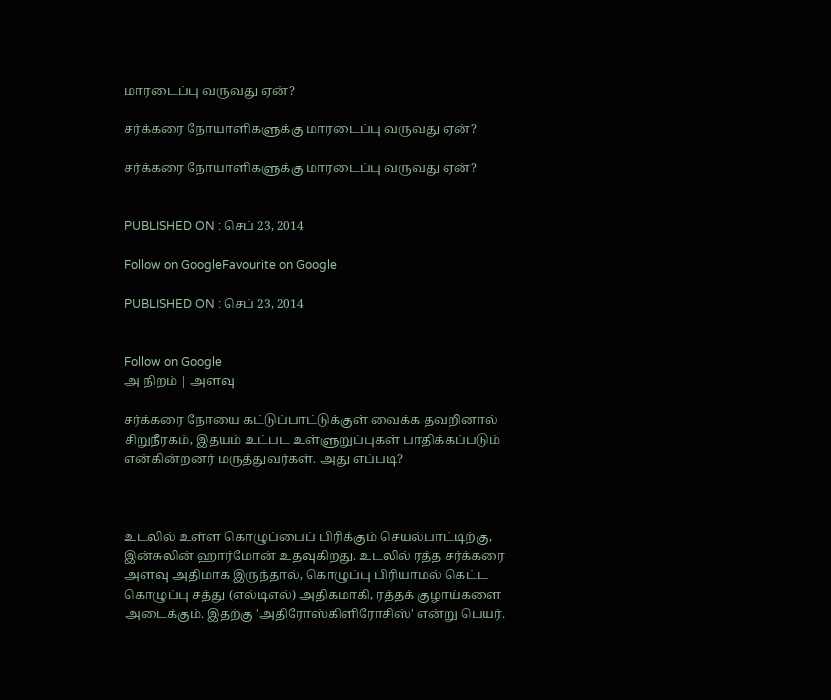மாரடைப்பு வருவது ஏன்?

சர்க்கரை நோயாளிகளுக்கு மாரடைப்பு வருவது ஏன்?

சர்க்கரை நோயாளிகளுக்கு மாரடைப்பு வருவது ஏன்?


PUBLISHED ON : செப் 23, 2014

Follow on GoogleFavourite on Google

PUBLISHED ON : செப் 23, 2014


Follow on Google
அ நிறம் | அளவு

சர்க்கரை நோயை கட்டுப்பாட்டுக்குள் வைக்க தவறினால் சிறுநீரகம், இதயம் உட்பட உள்ளுறுப்புகள் பாதிக்கப்படும் என்கின்றனர் மருத்துவர்கள். அது எப்படி?



உடலில் உள்ள கொழுப்பைப் பிரிக்கும் செயல்பாட்டிற்கு, இன்சுலின் ஹார்மோன் உதவுகிறது. உடலில் ரத்த சர்க்கரை அளவு அதிமாக இருந்தால், கொழுப்பு பிரியாமல் கெட்ட கொழுப்பு சத்து (எல்டிஎல்) அதிகமாகி, ரத்தக் குழாய்களை அடைக்கும். இதற்கு 'அதிரோஸ்கிளிரோசிஸ்' என்று பெயர்.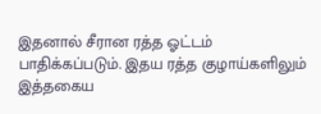இதனால் சீரான ரத்த ஓட்டம் பாதிக்கப்படும். இதய ரத்த குழாய்களிலும் இத்தகைய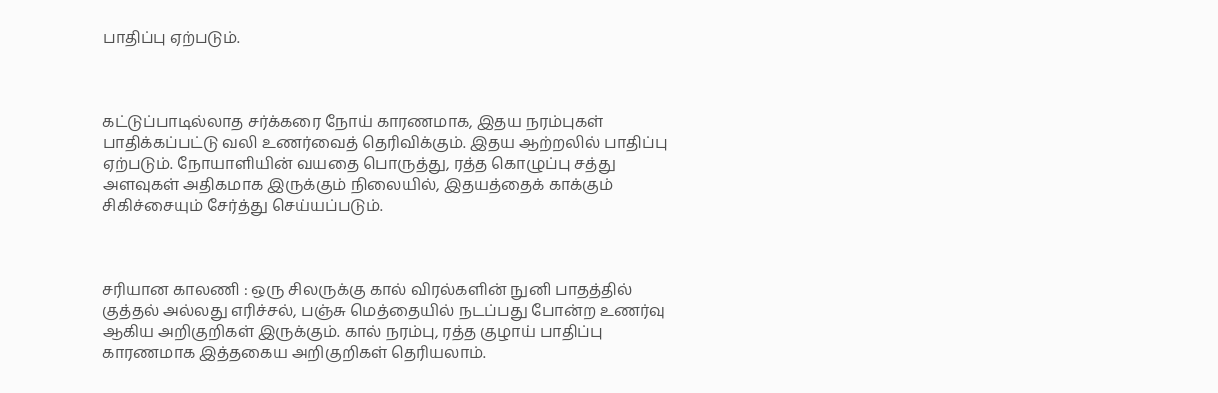பாதிப்பு ஏற்படும்.



கட்டுப்பாடில்லாத சர்க்கரை நோய் காரணமாக, இதய நரம்புகள் பாதிக்கப்பட்டு வலி உணர்வைத் தெரிவிக்கும். இதய ஆற்றலில் பாதிப்பு ஏற்படும். நோயாளியின் வயதை பொருத்து, ரத்த கொழுப்பு சத்து அளவுகள் அதிகமாக இருக்கும் நிலையில், இதயத்தைக் காக்கும் சிகிச்சையும் சேர்த்து செய்யப்படும்.



சரியான காலணி : ஒரு சிலருக்கு கால் விரல்களின் நுனி பாதத்தில் குத்தல் அல்லது எரிச்சல், பஞ்சு மெத்தையில் நடப்பது போன்ற உணர்வு ஆகிய அறிகுறிகள் இருக்கும். கால் நரம்பு, ரத்த குழாய் பாதிப்பு காரணமாக இத்தகைய அறிகுறிகள் தெரியலாம்.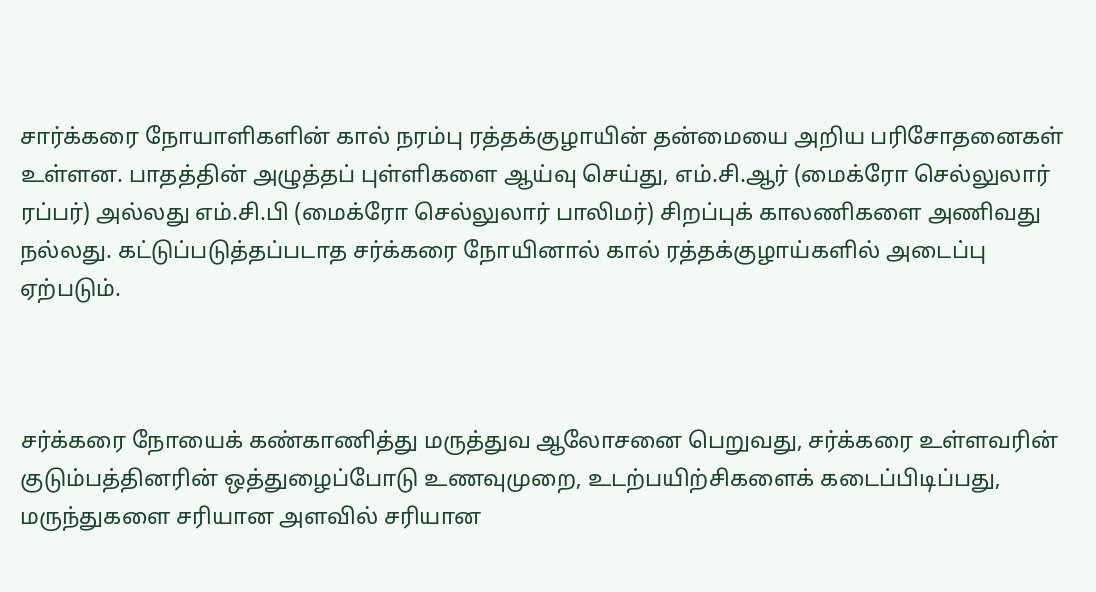சார்க்கரை நோயாளிகளின் கால் நரம்பு ரத்தக்குழாயின் தன்மையை அறிய பரிசோதனைகள் உள்ளன. பாதத்தின் அழுத்தப் புள்ளிகளை ஆய்வு செய்து, எம்.சி.ஆர் (மைக்ரோ செல்லுலார் ரப்பர்) அல்லது எம்.சி.பி (மைக்ரோ செல்லுலார் பாலிமர்) சிறப்புக் காலணிகளை அணிவது நல்லது. கட்டுப்படுத்தப்படாத சர்க்கரை நோயினால் கால் ரத்தக்குழாய்களில் அடைப்பு ஏற்படும்.



சர்க்கரை நோயைக் கண்காணித்து மருத்துவ ஆலோசனை பெறுவது, சர்க்கரை உள்ளவரின் குடும்பத்தினரின் ஒத்துழைப்போடு உணவுமுறை, உடற்பயிற்சிகளைக் கடைப்பிடிப்பது, மருந்துகளை சரியான அளவில் சரியான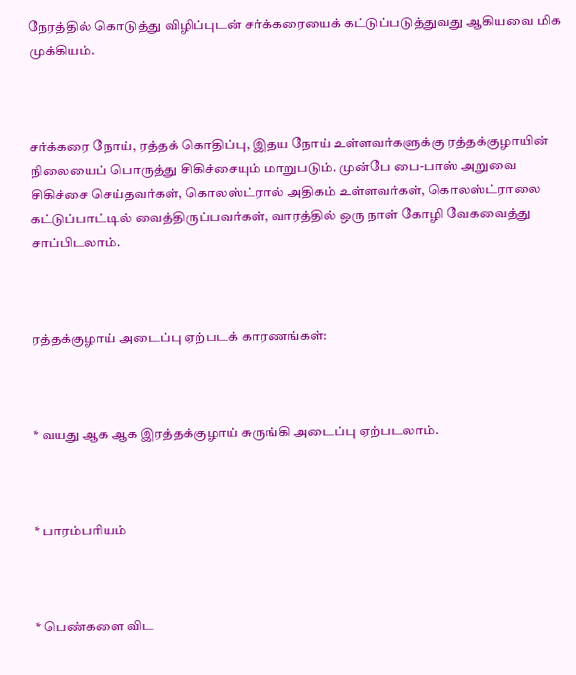நேரத்தில் கொடுத்து விழிப்புடன் சர்க்கரையைக் கட்டுப்படுத்துவது ஆகியவை மிக முக்கியம்.



சர்க்கரை நோய், ரத்தக் கொதிப்பு, இதய நோய் உள்ளவர்களுக்கு ரத்தக்குழாயின் நிலையைப் பொருத்து சிகிச்சையும் மாறுபடும். முன்பே பை-பாஸ் அறுவை சிகிச்சை செய்தவர்கள், கொலஸ்ட்ரால் அதிகம் உள்ளவர்கள், கொலஸ்ட்ராலை கட்டுப்பாட்டில் வைத்திருப்பவர்கள், வாரத்தில் ஒரு நாள் கோழி வேகவைத்து சாப்பிடலாம்.



ரத்தக்குழாய் அடைப்பு ஏற்படக் காரணங்கள்:



* வயது ஆக ஆக இரத்தக்குழாய் சுருங்கி அடைப்பு ஏற்படலாம்.



* பாரம்பரியம்



* பெண்களை விட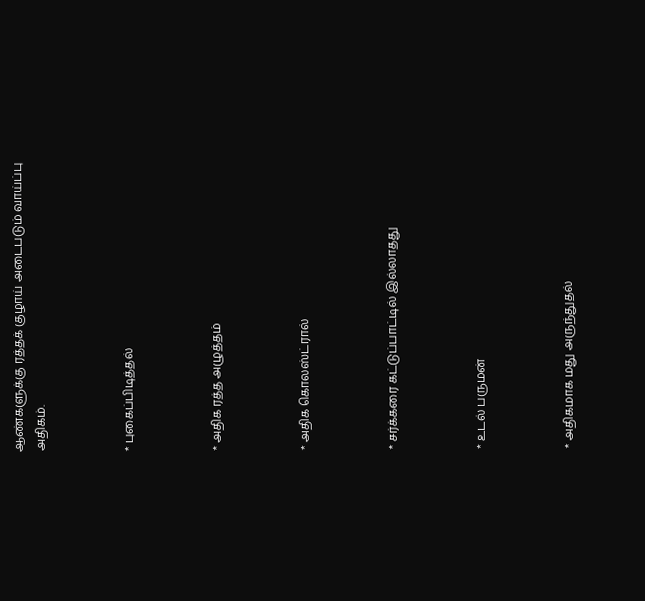ஆண்களுக்கு ரத்தக் குழாய் அடைபடும் வாய்ப்பு அதிகம்.



* புகைப்பிடித்தல்



* அதிக ரத்த அழுத்தம்



* அதிக கொலஸ்ட்ரால்



* சர்க்கரை கட்டுப்பாட்டில் இல்லாதது



* உடல் பருமன்



* அதிகமாக மது அருந்துதல்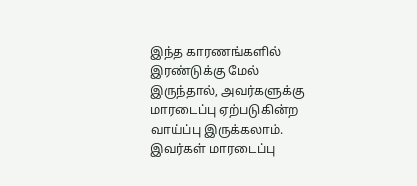இந்த காரணங்களில் இரண்டுக்கு மேல் இருந்தால், அவர்களுக்கு மாரடைப்பு ஏற்படுகின்ற வாய்ப்பு இருக்கலாம். இவர்கள் மாரடைப்பு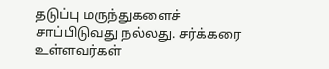தடுப்பு மருந்துகளைச் சாப்பிடுவது நல்லது. சர்க்கரை உள்ளவர்கள்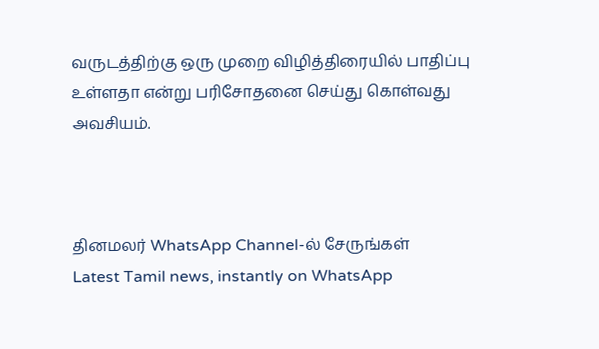வருடத்திற்கு ஒரு முறை விழித்திரையில் பாதிப்பு உள்ளதா என்று பரிசோதனை செய்து கொள்வது அவசியம்.



தினமலர் WhatsApp Channel-ல் சேருங்கள்
Latest Tamil news, instantly on WhatsApp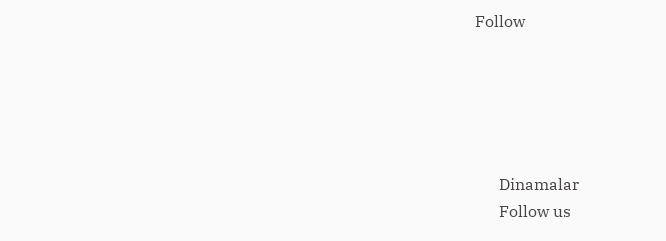Follow





      Dinamalar
      Follow us